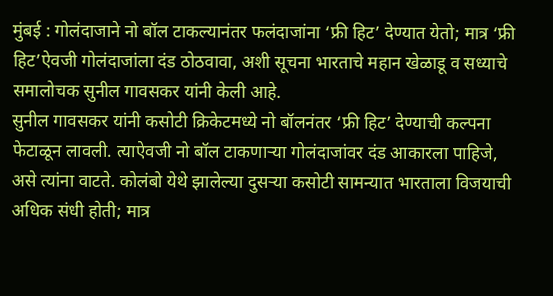मुंबई : गोलंदाजाने नो बॉल टाकल्यानंतर फलंदाजांना ‘फ्री हिट’ देण्यात येतो; मात्र ‘फ्री हिट’ऐवजी गोलंदाजांला दंड ठोठवावा, अशी सूचना भारताचे महान खेळाडू व सध्याचे समालोचक सुनील गावसकर यांनी केली आहे.
सुनील गावसकर यांनी कसोटी क्रिकेटमध्ये नो बॉलनंतर ‘फ्री हिट’ देण्याची कल्पना फेटाळून लावली. त्याऐवजी नो बॉल टाकणाऱ्या गोलंदाजांवर दंड आकारला पाहिजे, असे त्यांना वाटते. कोलंबो येथे झालेल्या दुसऱ्या कसोटी सामन्यात भारताला विजयाची अधिक संधी होती; मात्र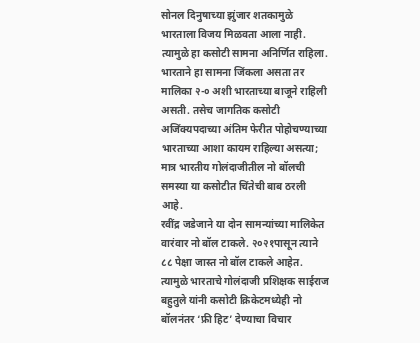सोनल दिनुषाच्या झुंजार शतकामुळे भारताला विजय मिळवता आला नाही. त्यामुळे हा कसोटी सामना अनिर्णित राहिला.
भारताने हा सामना जिंकला असता तर मालिका २-० अशी भारताच्या बाजूने राहिली असती. तसेच जागतिक कसोटी अजिंक्यपदाच्या अंतिम फेरीत पोहोचण्याच्या भारताच्या आशा कायम राहिल्या असत्या; मात्र भारतीय गोलंदाजीतील नो बॉलची समस्या या कसोटीत चिंतेची बाब ठरली आहे.
रवींद्र जडेजाने या दोन सामन्यांच्या मालिकेत वारंवार नो बॉल टाकले. २०२१पासून त्याने ८८ पेक्षा जास्त नो बॉल टाकले आहेत. त्यामुळे भारताचे गोलंदाजी प्रशिक्षक साईराज बहुतुले यांनी कसोटी क्रिकेटमध्येही नो बॉलनंतर ‘फ्री हिट’ देण्याचा विचार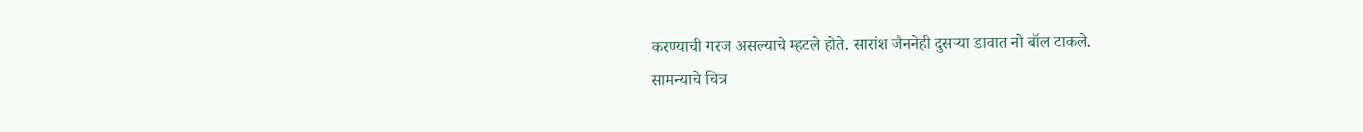करण्याची गरज असल्याचे म्हटले होते. सारांश जैननेही दुसऱ्या डावात नो बॉल टाकले.
सामन्याचे चित्र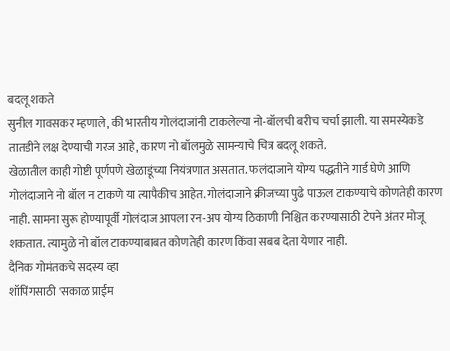बदलू शकते
सुनील गावसकर म्हणाले, की भारतीय गोलंदाजांनी टाकलेल्या नो-बॉलची बरीच चर्चा झाली. या समस्येकडे तातडीने लक्ष देण्याची गरज आहे, कारण नो बॉलमुळे सामन्याचे चित्र बदलू शकते.
खेळातील काही गोष्टी पूर्णपणे खेळाडूंच्या नियंत्रणात असतात. फलंदाजाने योग्य पद्धतीने गार्ड घेणे आणि गोलंदाजाने नो बॉल न टाकणे या त्यापैकीच आहेत. गोलंदाजाने क्रीजच्या पुढे पाऊल टाकण्याचे कोणतेही कारण नाही. सामना सुरू होण्यापूर्वी गोलंदाज आपला रन-अप योग्य ठिकाणी निश्चित करण्यासाठी टेपने अंतर मोजू शकतात. त्यामुळे नो बॉल टाकण्याबाबत कोणतेही कारण किंवा सबब देता येणार नाही.
दैनिक गोमंतकचे सदस्य व्हा
शॉपिंगसाठी 'सकाळ प्राईम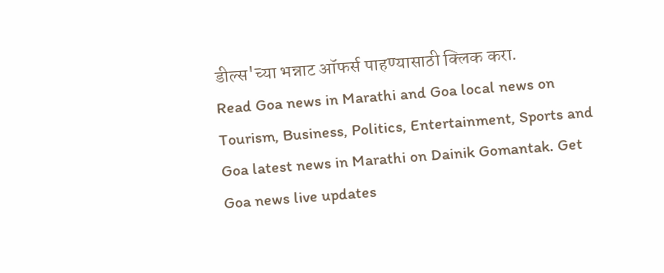डील्स'च्या भन्नाट ऑफर्स पाहण्यासाठी क्लिक करा.
Read Goa news in Marathi and Goa local news on Tourism, Business, Politics, Entertainment, Sports and Goa latest news in Marathi on Dainik Gomantak. Get Goa news live updates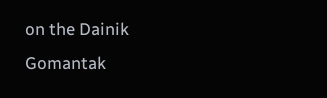on the Dainik Gomantak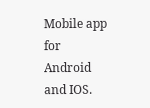Mobile app for Android and IOS.